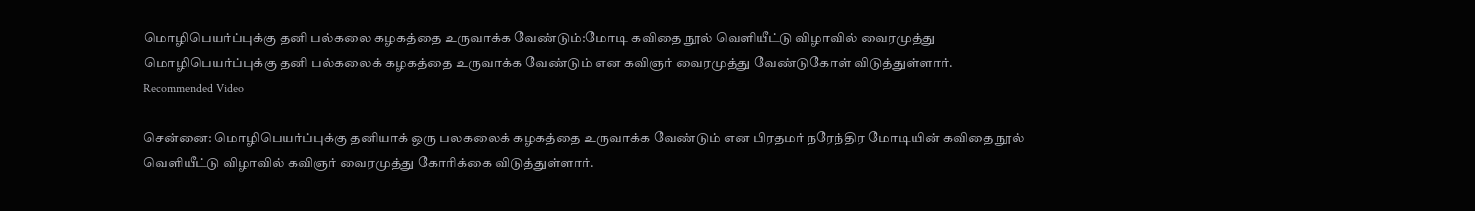மொழிபெயர்ப்புக்கு தனி பல்கலை கழகத்தை உருவாக்க வேண்டும்:மோடி கவிதை நூல் வெளியீட்டு விழாவில் வைரமுத்து
மொழிபெயர்ப்புக்கு தனி பல்கலைக் கழகத்தை உருவாக்க வேண்டும் என கவிஞர் வைரமுத்து வேண்டுகோள் விடுத்துள்ளார்.
Recommended Video

சென்னை: மொழிபெயர்ப்புக்கு தனியாக் ஒரு பலகலைக் கழகத்தை உருவாக்க வேண்டும் என பிரதமர் நரேந்திர மோடியின் கவிதை நூல் வெளியீட்டு விழாவில் கவிஞர் வைரமுத்து கோரிக்கை விடுத்துள்ளார்.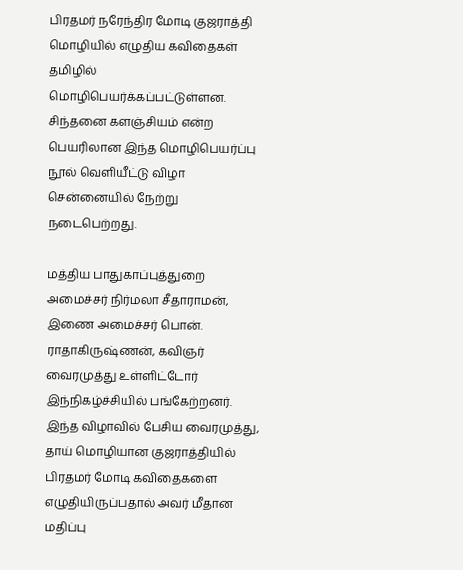பிரதமர் நரேந்திர மோடி குஜராத்தி மொழியில் எழுதிய கவிதைகள் தமிழில் மொழிபெயர்க்கப்பட்டுள்ளன. சிந்தனை களஞ்சியம் என்ற பெயரிலான இந்த மொழிபெயர்ப்பு நூல் வெளியீட்டு விழா சென்னையில் நேற்று நடைபெற்றது.

மத்திய பாதுகாப்புத்துறை அமைச்சர் நிர்மலா சீதாராமன், இணை அமைச்சர் பொன். ராதாகிருஷ்ணன், கவிஞர் வைரமுத்து உள்ளிட்டோர் இந்நிகழ்ச்சியில் பங்கேற்றனர். இந்த விழாவில் பேசிய வைரமுத்து, தாய் மொழியான குஜராத்தியில் பிரதமர் மோடி கவிதைகளை எழுதியிருப்பதால் அவர் மீதான மதிப்பு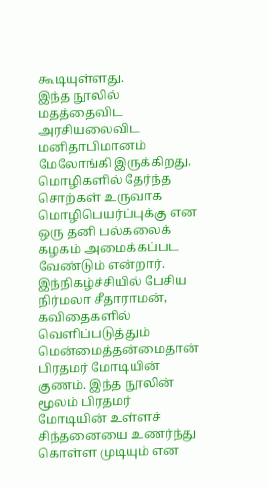கூடியுள்ளது.
இந்த நூலில் மதத்தைவிட அரசியலைவிட மனிதாபிமானம் மேலோங்கி இருக்கிறது. மொழிகளில் தேர்ந்த சொற்கள் உருவாக மொழிபெயர்ப்புக்கு என ஒரு தனி பல்கலைக் கழகம் அமைக்கப்பட வேண்டும் என்றார்.
இந்நிகழ்ச்சியில் பேசிய நிர்மலா சீதாராமன், கவிதைகளில் வெளிப்படுத்தும் மென்மைத்தன்மைதான் பிரதமர் மோடியின் குணம். இந்த நூலின் மூலம் பிரதமர் மோடியின் உள்ளச் சிந்தனையை உணர்ந்து கொள்ள முடியும் என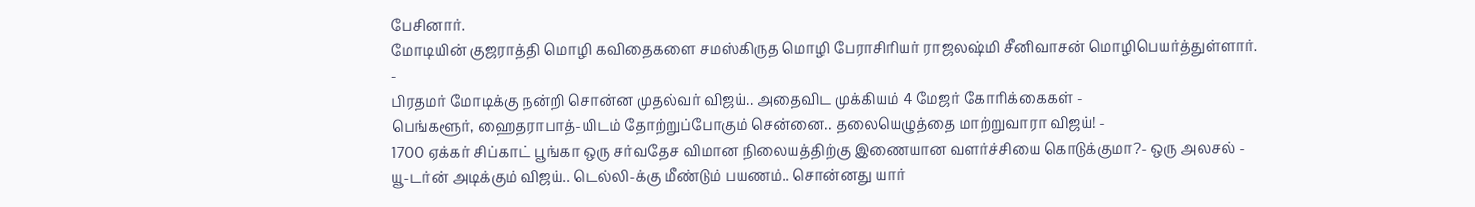பேசினார்.
மோடியின் குஜராத்தி மொழி கவிதைகளை சமஸ்கிருத மொழி பேராசிரியர் ராஜலஷ்மி சீனிவாசன் மொழிபெயர்த்துள்ளார்.
-
பிரதமர் மோடிக்கு நன்றி சொன்ன முதல்வர் விஜய்.. அதைவிட முக்கியம் 4 மேஜர் கோரிக்கைகள் -
பெங்களூர், ஹைதராபாத்-யிடம் தோற்றுப்போகும் சென்னை.. தலையெழுத்தை மாற்றுவாரா விஜய்! -
1700 ஏக்கர் சிப்காட் பூங்கா ஒரு சர்வதேச விமான நிலையத்திற்கு இணையான வளர்ச்சியை கொடுக்குமா?- ஒரு அலசல் -
யூ-டர்ன் அடிக்கும் விஜய்.. டெல்லி-க்கு மீண்டும் பயணம்.. சொன்னது யார்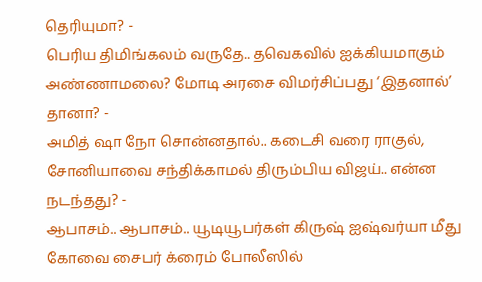தெரியுமா? -
பெரிய திமிங்கலம் வருதே.. தவெகவில் ஐக்கியமாகும் அண்ணாமலை? மோடி அரசை விமர்சிப்பது ‘இதனால்’ தானா? -
அமித் ஷா நோ சொன்னதால்.. கடைசி வரை ராகுல், சோனியாவை சந்திக்காமல் திரும்பிய விஜய்.. என்ன நடந்தது? -
ஆபாசம்.. ஆபாசம்.. யூடியூபர்கள் கிருஷ் ஐஷ்வர்யா மீது கோவை சைபர் க்ரைம் போலீஸில்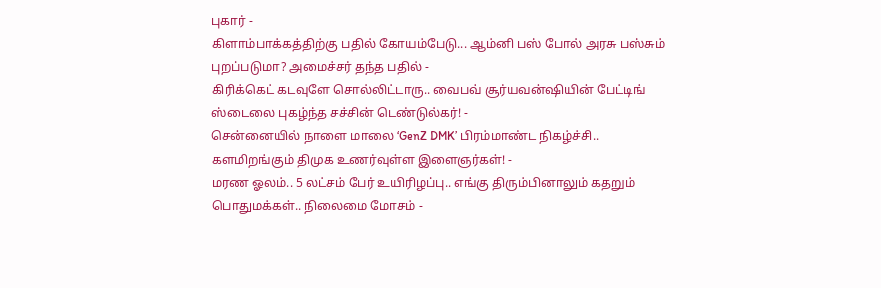புகார் -
கிளாம்பாக்கத்திற்கு பதில் கோயம்பேடு... ஆம்னி பஸ் போல் அரசு பஸ்சும் புறப்படுமா? அமைச்சர் தந்த பதில் -
கிரிக்கெட் கடவுளே சொல்லிட்டாரு.. வைபவ் சூர்யவன்ஷியின் பேட்டிங் ஸ்டைலை புகழ்ந்த சச்சின் டெண்டுல்கர்! -
சென்னையில் நாளை மாலை ‘GenZ DMK’ பிரம்மாண்ட நிகழ்ச்சி.. களமிறங்கும் திமுக உணர்வுள்ள இளைஞர்கள்! -
மரண ஓலம்.. 5 லட்சம் பேர் உயிரிழப்பு.. எங்கு திரும்பினாலும் கதறும் பொதுமக்கள்.. நிலைமை மோசம் -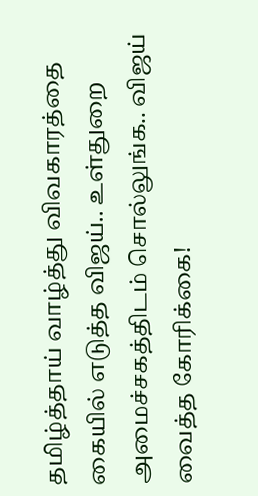தமிழ்த்தாய் வாழ்த்து விவகாரத்தை கையில் எடுத்த விஜய்.. உள்துறை அமைச்சகத்திடம் சொல்லுங்க.. விஜய் வைத்த கோரிக்கை!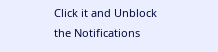Click it and Unblock the Notifications